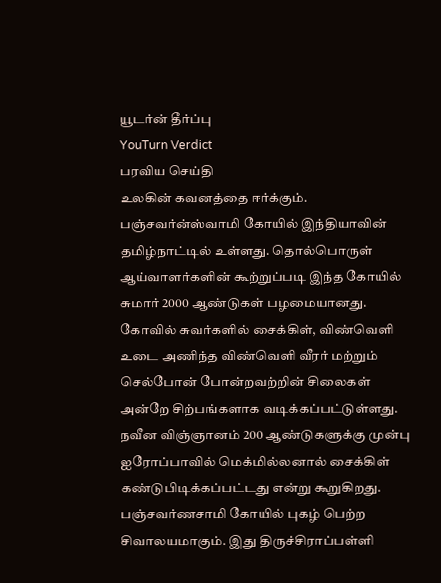யூடர்ன் தீர்ப்பு
YouTurn Verdict
பரவிய செய்தி
உலகின் கவனத்தை ஈர்க்கும். பஞ்சவர்ன்ஸ்வாமி கோயில் இந்தியாவின் தமிழ்நாட்டில் உள்ளது. தொல்பொருள் ஆய்வாளர்களின் கூற்றுப்படி இந்த கோயில் சுமார் 2000 ஆண்டுகள் பழமையானது. கோவில் சுவர்களில் சைக்கிள், விண்வெளி உடை அணிந்த விண்வெளி வீரர் மற்றும் செல்போன் போன்றவற்றின் சிலைகள் அன்றே சிற்பங்களாக வடிக்கப்பட்டுள்ளது. நவீன விஞ்ஞானம் 200 ஆண்டுகளுக்கு முன்பு ஐரோப்பாவில் மெக்மில்லனால் சைக்கிள் கண்டுபிடிக்கப்பட்டது என்று கூறுகிறது. பஞ்சவர்ணசாமி கோயில் புகழ் பெற்ற சிவாலயமாகும். இது திருச்சிராப்பள்ளி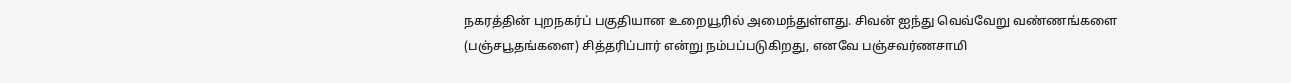நகரத்தின் புறநகர்ப் பகுதியான உறையூரில் அமைந்துள்ளது. சிவன் ஐந்து வெவ்வேறு வண்ணங்களை (பஞ்சபூதங்களை) சித்தரிப்பார் என்று நம்பப்படுகிறது, எனவே பஞ்சவர்ணசாமி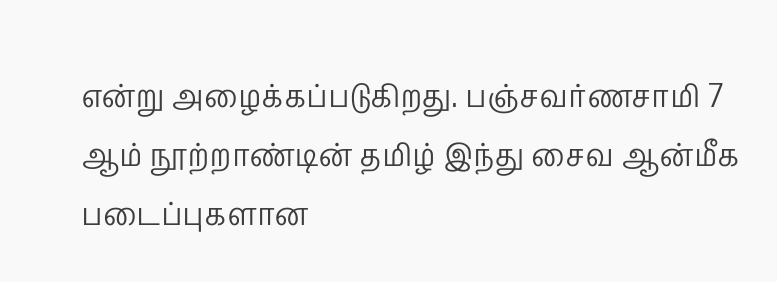என்று அழைக்கப்படுகிறது. பஞ்சவர்ணசாமி 7 ஆம் நூற்றாண்டின் தமிழ் இந்து சைவ ஆன்மீக படைப்புகளான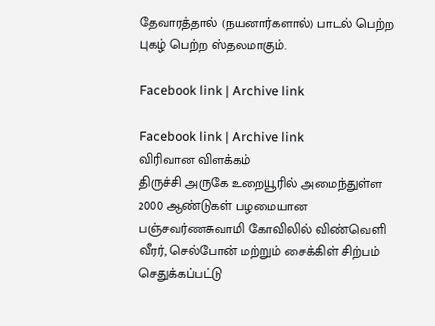தேவாரத்தால் (நயனார்களால்) பாடல் பெற்ற புகழ் பெற்ற ஸ்தலமாகும்.

Facebook link | Archive link

Facebook link | Archive link
விரிவான விளக்கம்
திருச்சி அருகே உறையூரில் அமைந்துள்ள 2000 ஆண்டுகள் பழமையான பஞ்சவர்ணசுவாமி கோவிலில் விண்வெளி வீரர், செல்போன் மற்றும் சைக்கிள் சிற்பம் செதுக்கப்பட்டு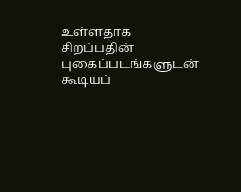உள்ளதாக சிறப்பதின் புகைப்படங்களுடன் கூடியப்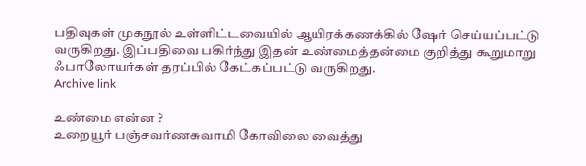பதிவுகள் முகநூல் உள்ளிட்டவையில் ஆயிரக்கணக்கில் ஷேர் செய்யப்பட்டு வருகிறது. இப்பதிவை பகிர்ந்து இதன் உண்மைத்தன்மை குறித்து கூறுமாறு ஃபாலோயர்கள் தரப்பில் கேட்கப்பட்டு வருகிறது.
Archive link

உண்மை என்ன ?
உறையூர் பஞ்சவர்ணசுவாமி கோவிலை வைத்து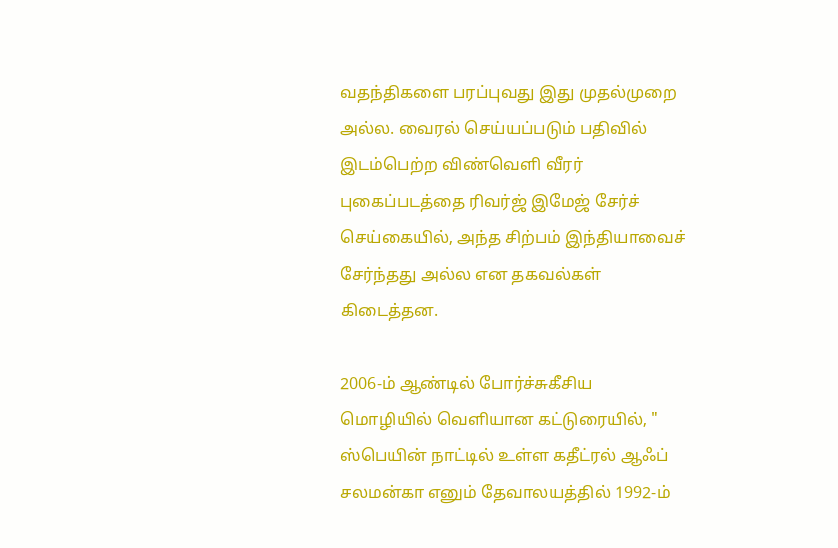வதந்திகளை பரப்புவது இது முதல்முறை அல்ல. வைரல் செய்யப்படும் பதிவில் இடம்பெற்ற விண்வெளி வீரர் புகைப்படத்தை ரிவர்ஜ் இமேஜ் சேர்ச் செய்கையில், அந்த சிற்பம் இந்தியாவைச் சேர்ந்தது அல்ல என தகவல்கள் கிடைத்தன.

2006-ம் ஆண்டில் போர்ச்சுகீசிய மொழியில் வெளியான கட்டுரையில், " ஸ்பெயின் நாட்டில் உள்ள கதீட்ரல் ஆஃப் சலமன்கா எனும் தேவாலயத்தில் 1992-ம்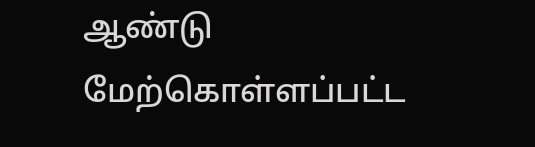ஆண்டு மேற்கொள்ளப்பட்ட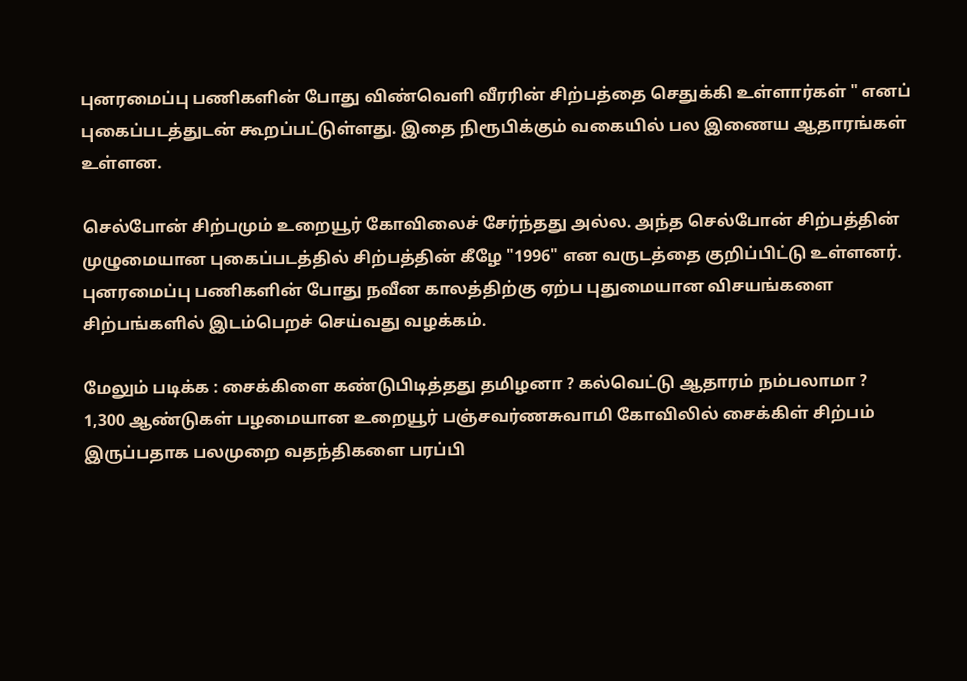புனரமைப்பு பணிகளின் போது விண்வெளி வீரரின் சிற்பத்தை செதுக்கி உள்ளார்கள் " எனப் புகைப்படத்துடன் கூறப்பட்டுள்ளது. இதை நிரூபிக்கும் வகையில் பல இணைய ஆதாரங்கள் உள்ளன.

செல்போன் சிற்பமும் உறையூர் கோவிலைச் சேர்ந்தது அல்ல. அந்த செல்போன் சிற்பத்தின் முழுமையான புகைப்படத்தில் சிற்பத்தின் கீழே "1996" என வருடத்தை குறிப்பிட்டு உள்ளனர். புனரமைப்பு பணிகளின் போது நவீன காலத்திற்கு ஏற்ப புதுமையான விசயங்களை சிற்பங்களில் இடம்பெறச் செய்வது வழக்கம்.

மேலும் படிக்க : சைக்கிளை கண்டுபிடித்தது தமிழனா ? கல்வெட்டு ஆதாரம் நம்பலாமா ?
1,300 ஆண்டுகள் பழமையான உறையூர் பஞ்சவர்ணசுவாமி கோவிலில் சைக்கிள் சிற்பம் இருப்பதாக பலமுறை வதந்திகளை பரப்பி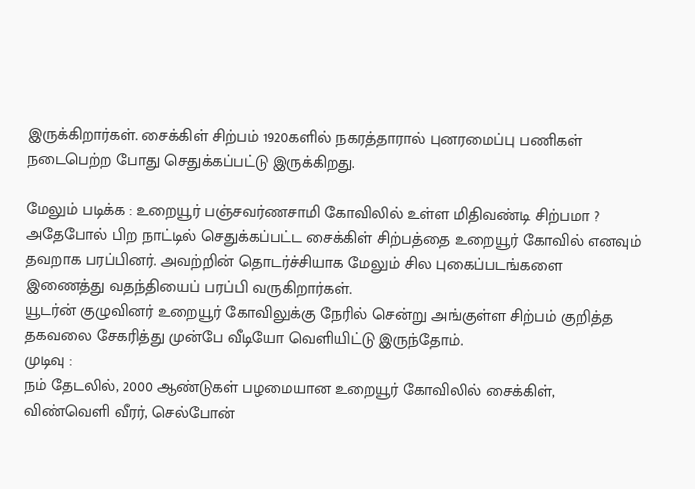இருக்கிறார்கள். சைக்கிள் சிற்பம் 1920களில் நகரத்தாரால் புனரமைப்பு பணிகள் நடைபெற்ற போது செதுக்கப்பட்டு இருக்கிறது.

மேலும் படிக்க : உறையூர் பஞ்சவர்ணசாமி கோவிலில் உள்ள மிதிவண்டி சிற்பமா ?
அதேபோல் பிற நாட்டில் செதுக்கப்பட்ட சைக்கிள் சிற்பத்தை உறையூர் கோவில் எனவும் தவறாக பரப்பினர். அவற்றின் தொடர்ச்சியாக மேலும் சில புகைப்படங்களை இணைத்து வதந்தியைப் பரப்பி வருகிறார்கள்.
யூடர்ன் குழுவினர் உறையூர் கோவிலுக்கு நேரில் சென்று அங்குள்ள சிற்பம் குறித்த தகவலை சேகரித்து முன்பே வீடியோ வெளியிட்டு இருந்தோம்.
முடிவு :
நம் தேடலில், 2000 ஆண்டுகள் பழமையான உறையூர் கோவிலில் சைக்கிள், விண்வெளி வீரர், செல்போன்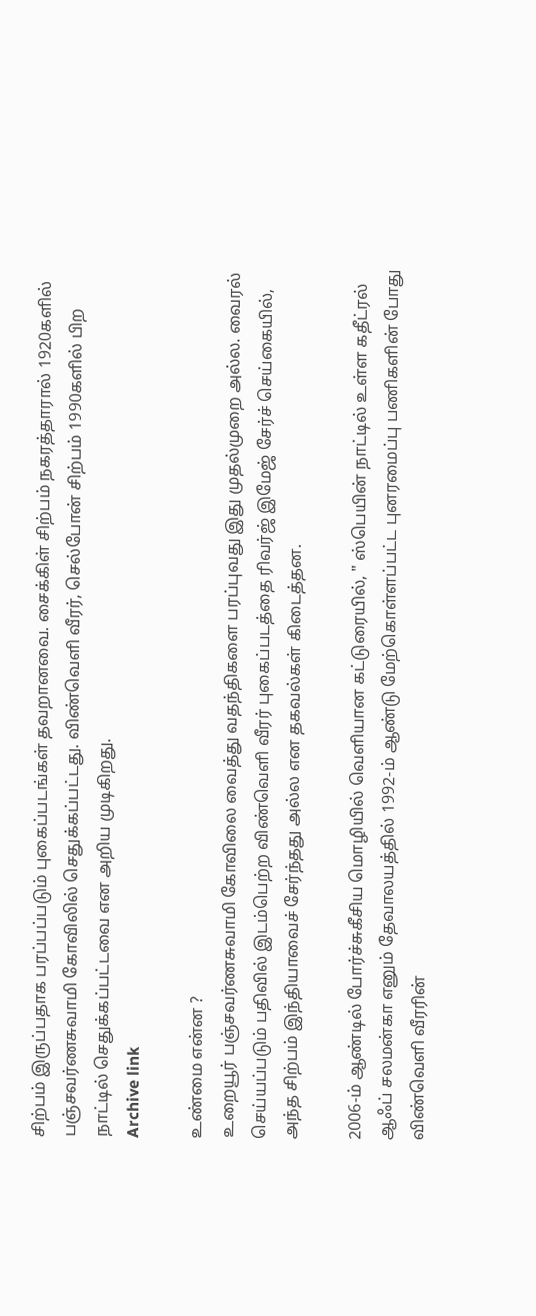சிற்பம் இருப்பதாக பரப்பப்படும் புகைப்படங்கள் தவறானவை. சைக்கிள் சிற்பம் நகரத்தாரால் 1920களில் பஞ்சவர்ணசுவாமி கோவிலில் செதுக்கப்பட்டது. விண்வெளி வீரர், செல்போன் சிற்பம் 1990களில் பிற நாட்டில் செதுக்கப்பட்டவை என அறிய முடிகிறது.
Archive link

உண்மை என்ன ?
உறையூர் பஞ்சவர்ணசுவாமி கோவிலை வைத்து வதந்திகளை பரப்புவது இது முதல்முறை அல்ல. வைரல் செய்யப்படும் பதிவில் இடம்பெற்ற விண்வெளி வீரர் புகைப்படத்தை ரிவர்ஜ் இமேஜ் சேர்ச் செய்கையில், அந்த சிற்பம் இந்தியாவைச் சேர்ந்தது அல்ல என தகவல்கள் கிடைத்தன.

2006-ம் ஆண்டில் போர்ச்சுகீசிய மொழியில் வெளியான கட்டுரையில், " ஸ்பெயின் நாட்டில் உள்ள கதீட்ரல் ஆஃப் சலமன்கா எனும் தேவாலயத்தில் 1992-ம் ஆண்டு மேற்கொள்ளப்பட்ட புனரமைப்பு பணிகளின் போது விண்வெளி வீரரின்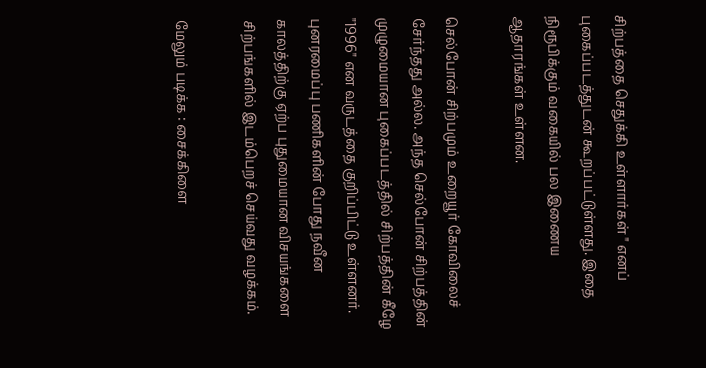சிற்பத்தை செதுக்கி உள்ளார்கள் " எனப் புகைப்படத்துடன் கூறப்பட்டுள்ளது. இதை நிரூபிக்கும் வகையில் பல இணைய ஆதாரங்கள் உள்ளன.

செல்போன் சிற்பமும் உறையூர் கோவிலைச் சேர்ந்தது அல்ல. அந்த செல்போன் சிற்பத்தின் முழுமையான புகைப்படத்தில் சிற்பத்தின் கீழே "1996" என வருடத்தை குறிப்பிட்டு உள்ளனர். புனரமைப்பு பணிகளின் போது நவீன காலத்திற்கு ஏற்ப புதுமையான விசயங்களை சிற்பங்களில் இடம்பெறச் செய்வது வழக்கம்.

மேலும் படிக்க : சைக்கிளை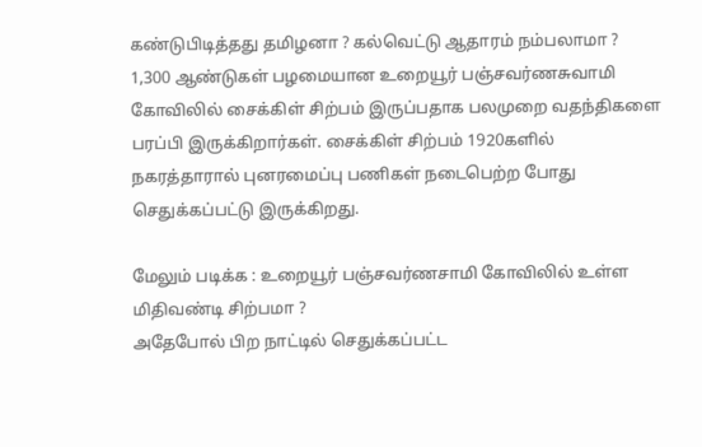கண்டுபிடித்தது தமிழனா ? கல்வெட்டு ஆதாரம் நம்பலாமா ?
1,300 ஆண்டுகள் பழமையான உறையூர் பஞ்சவர்ணசுவாமி கோவிலில் சைக்கிள் சிற்பம் இருப்பதாக பலமுறை வதந்திகளை பரப்பி இருக்கிறார்கள். சைக்கிள் சிற்பம் 1920களில் நகரத்தாரால் புனரமைப்பு பணிகள் நடைபெற்ற போது செதுக்கப்பட்டு இருக்கிறது.

மேலும் படிக்க : உறையூர் பஞ்சவர்ணசாமி கோவிலில் உள்ள மிதிவண்டி சிற்பமா ?
அதேபோல் பிற நாட்டில் செதுக்கப்பட்ட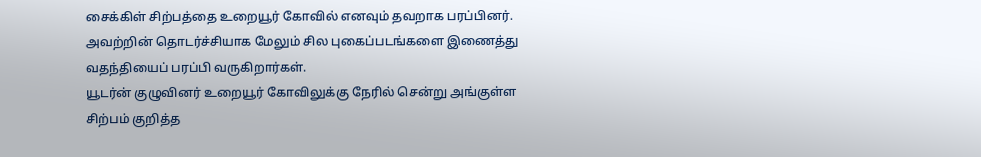சைக்கிள் சிற்பத்தை உறையூர் கோவில் எனவும் தவறாக பரப்பினர். அவற்றின் தொடர்ச்சியாக மேலும் சில புகைப்படங்களை இணைத்து வதந்தியைப் பரப்பி வருகிறார்கள்.
யூடர்ன் குழுவினர் உறையூர் கோவிலுக்கு நேரில் சென்று அங்குள்ள சிற்பம் குறித்த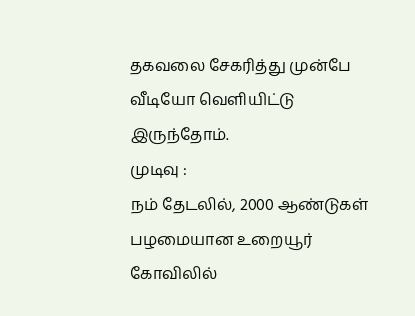தகவலை சேகரித்து முன்பே வீடியோ வெளியிட்டு இருந்தோம்.
முடிவு :
நம் தேடலில், 2000 ஆண்டுகள் பழமையான உறையூர் கோவிலில்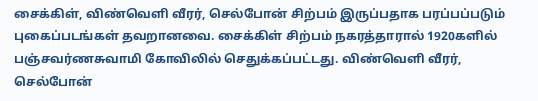சைக்கிள், விண்வெளி வீரர், செல்போன் சிற்பம் இருப்பதாக பரப்பப்படும் புகைப்படங்கள் தவறானவை. சைக்கிள் சிற்பம் நகரத்தாரால் 1920களில் பஞ்சவர்ணசுவாமி கோவிலில் செதுக்கப்பட்டது. விண்வெளி வீரர், செல்போன்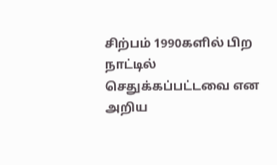சிற்பம் 1990களில் பிற நாட்டில் செதுக்கப்பட்டவை என அறிய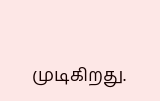முடிகிறது.